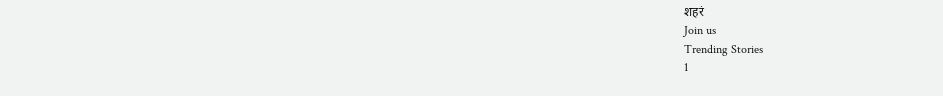शहरं
Join us
Trending Stories
1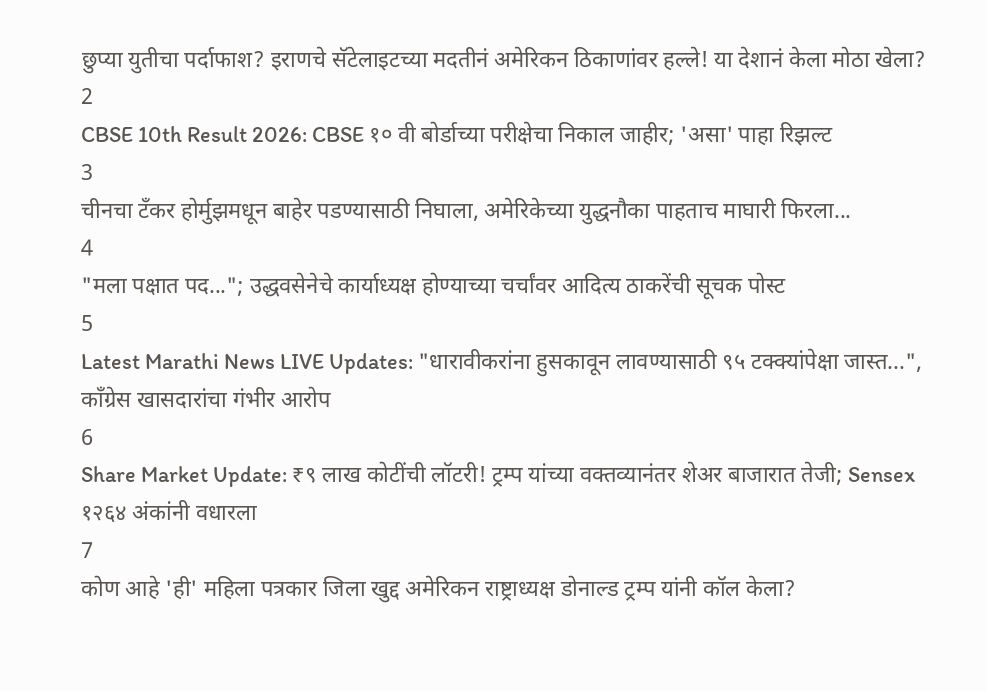छुप्या युतीचा पर्दाफाश? इराणचे सॅटेलाइटच्या मदतीनं अमेरिकन ठिकाणांवर हल्ले! या देशानं केला मोठा खेला?
2
CBSE 10th Result 2026: CBSE १० वी बोर्डाच्या परीक्षेचा निकाल जाहीर; 'असा' पाहा रिझल्ट
3
चीनचा टँकर होर्मुझमधून बाहेर पडण्यासाठी निघाला, अमेरिकेच्या युद्धनौका पाहताच माघारी फिरला...
4
"मला पक्षात पद..."; उद्धवसेनेचे कार्याध्यक्ष होण्याच्या चर्चांवर आदित्य ठाकरेंची सूचक पोस्ट
5
Latest Marathi News LIVE Updates: "धारावीकरांना हुसकावून लावण्यासाठी ९५ टक्क्यांपेक्षा जास्त...", काँग्रेस खासदारांचा गंभीर आरोप
6
Share Market Update: ₹९ लाख कोटींची लॉटरी! ट्रम्प यांच्या वक्तव्यानंतर शेअर बाजारात तेजी; Sensex १२६४ अंकांनी वधारला
7
कोण आहे 'ही' महिला पत्रकार जिला खुद्द अमेरिकन राष्ट्राध्यक्ष डोनाल्ड ट्रम्प यांनी कॉल केला?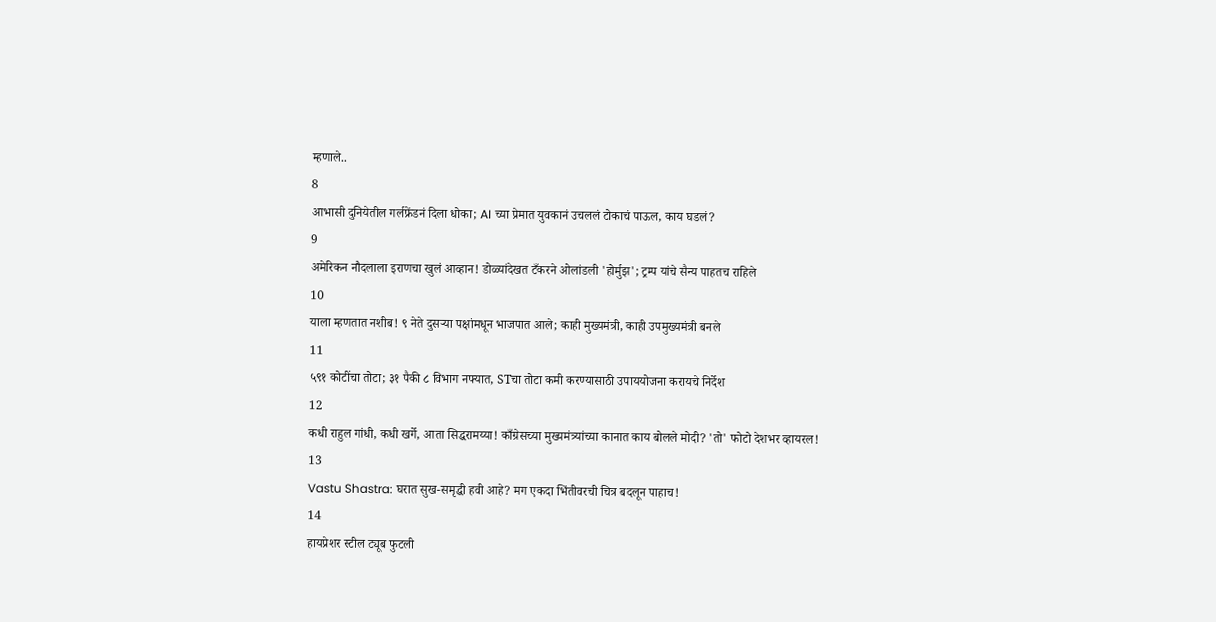म्हणाले..
8
आभासी दुनियेतील गर्लफ्रेंडनं दिला धोका; AI च्या प्रेमात युवकानं उचललं टोकाचं पाऊल, काय घडलं?
9
अमेरिकन नौदलाला इराणचा खुलं आव्हान! डोळ्यांदेखत टँकरने ओलांडली 'होर्मुझ'; ट्रम्प यांचे सैन्य पाहतच राहिले
10
याला म्हणतात नशीब! ९ नेते दुसऱ्या पक्षांमधून भाजपात आले; काही मुख्यमंत्री, काही उपमुख्यमंत्री बनले
11
५९१ कोटींचा तोटा; ३१ पैकी ८ विभाग नफ्यात, STचा तोटा कमी करण्यासाठी उपाययोजना करायचे निर्देश
12
कधी राहुल गांधी, कधी खर्गे, आता सिद्धरामय्या! काँग्रेसच्या मुख्यमंत्र्यांच्या कानात काय बोलले मोदी? 'तो' फोटो देशभर व्हायरल!
13
Vastu Shastra: घरात सुख-समृद्धी हवी आहे? मग एकदा भिंतीवरची चित्र बदलून पाहाच!
14
हायप्रेशर स्टील ट्यूब फुटली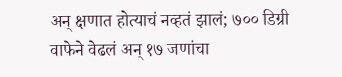अन् क्षणात होत्याचं नव्हतं झालं; ७०० डिग्री वाफेने वेढलं अन् १७ जणांचा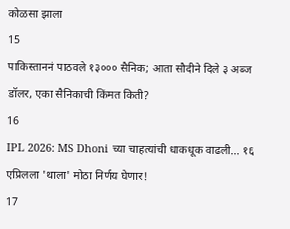कोळसा झाला
15
पाकिस्ताननं पाठवले १३००० सैनिक; आता सौदीने दिले ३ अब्ज डॉलर, एका सैनिकाची किंमत किती?
16
IPL 2026: MS Dhoni च्या चाहत्यांची धाकधूक वाढली... १६ एप्रिलला 'थाला' मोठा निर्णय घेणार!
17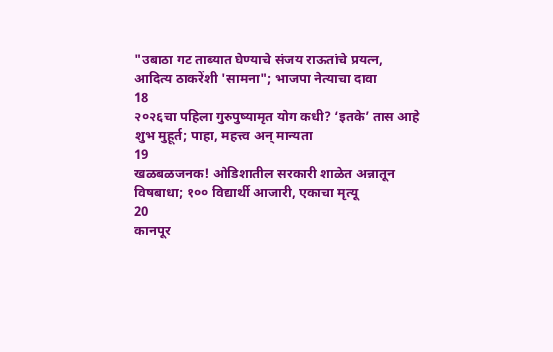"उबाठा गट ताब्यात घेण्याचे संजय राऊतांचे प्रयत्न, आदित्य ठाकरेंशी 'सामना"; भाजपा नेत्याचा दावा
18
२०२६चा पहिला गुरुपुष्यामृत योग कधी? ‘इतके’ तास आहे शुभ मुहूर्त; पाहा, महत्त्व अन् मान्यता
19
खळबळजनक! ओडिशातील सरकारी शाळेत अन्नातून विषबाधा; १०० विद्यार्थी आजारी, एकाचा मृत्यू
20
कानपूर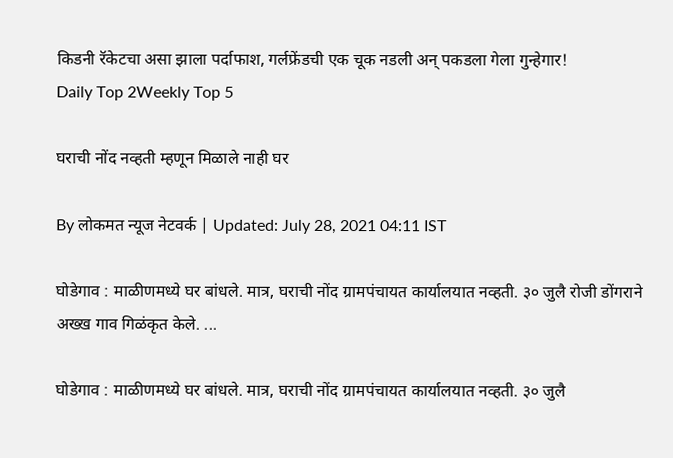किडनी रॅकेटचा असा झाला पर्दाफाश, गर्लफ्रेंडची एक चूक नडली अन् पकडला गेला गुन्हेगार!
Daily Top 2Weekly Top 5

घराची नोंद नव्हती म्हणून मिळाले नाही घर

By लोकमत न्यूज नेटवर्क | Updated: July 28, 2021 04:11 IST

घोडेगाव : माळीणमध्ये घर बांधले. मात्र, घराची नोंद ग्रामपंचायत कार्यालयात नव्हती. ३० जुलै रोजी डोंगराने अख्ख गाव गिळंकृत केले. ...

घोडेगाव : माळीणमध्ये घर बांधले. मात्र, घराची नोंद ग्रामपंचायत कार्यालयात नव्हती. ३० जुलै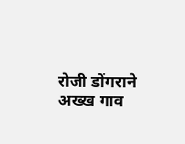रोजी डोंगराने अख्ख गाव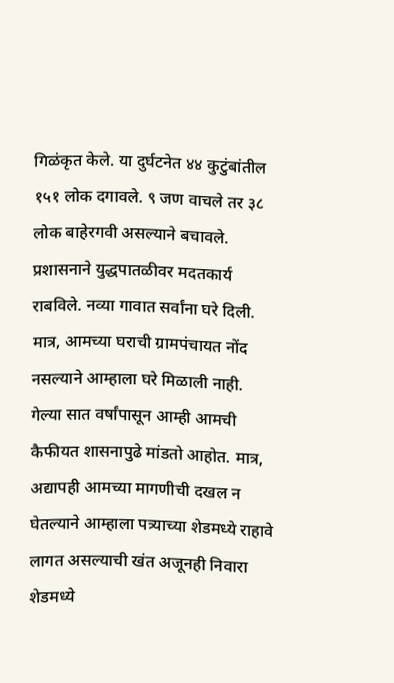गिळंकृत केले. या दुर्घटनेत ४४ कुटुंबांतील १५१ लोक दगावले. ९ जण वाचले तर ३८ लोक बाहेरगवी असल्याने बचावले. प्रशासनाने युद्धपातळीवर मदतकार्य राबविले. नव्या गावात सर्वांना घरे दिली. मात्र, आमच्या घराची ग्रामपंचायत नोंद नसल्याने आम्हाला घरे मिळाली नाही. गेल्या सात वर्षांपासून आम्ही आमची कैफीयत शासनापुढे मांडतो आहोत. मात्र, अद्यापही आमच्या मागणीची दखल न घेतल्याने आम्हाला पत्र्याच्या शेडमध्ये राहावे लागत असल्याची खंत अजूनही निवारा शेडमध्ये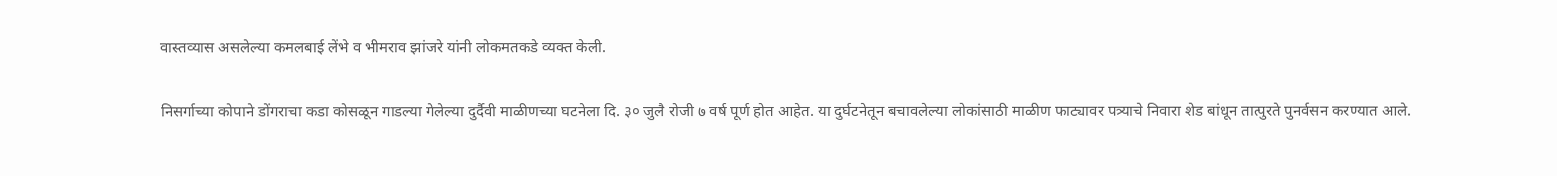वास्तव्यास असलेल्या कमलबाई लेंभे व भीमराव झांजरे यांनी लोकमतकडे व्यक्त केली.

निसर्गाच्या कोपाने डोंगराचा कडा कोसळून गाडल्या गेलेल्या दुर्दैवी माळीणच्या घटनेला दि. ३० जुलै रोजी ७ वर्ष पूर्ण होत आहेत. या दुर्घटनेतून बचावलेल्या लोकांसाठी माळीण फाट्यावर पत्र्याचे निवारा शेड बांधून तात्पुरते पुनर्वसन करण्यात आले.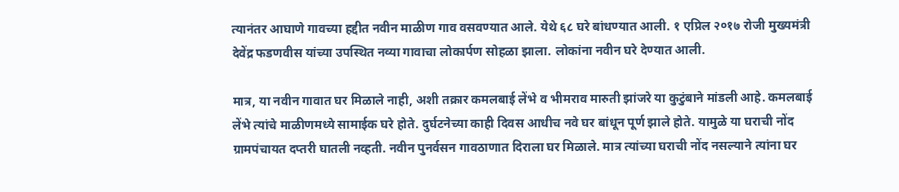त्यानंतर आघाणे गावच्या हद्दीत नवीन माळीण गाव वसवण्यात आले. येथे ६८ घरे बांधण्यात आली. १ एप्रिल २०१७ रोजी मुख्यमंत्री देवेंद्र फडणवीस यांच्या उपस्थित नव्या गावाचा लोकार्पण सोहळा झाला. लोकांना नवीन घरे देण्यात आली.

मात्र, या नवीन गावात घर मिळाले नाही, अशी तक्रार कमलबाई लेंभे व भीमराव मारुती झांजरे या कुटुंबाने मांडली आहे. कमलबाई लेंभे त्यांचे माळीणमध्ये सामाईक घरे होते. दुर्घटनेच्या काही दिवस आधीच नवे घर बांधून पूर्ण झाले होते. यामुळे या घराची नोंद ग्रामपंचायत दप्तरी घातली नव्हती. नवीन पुनर्वसन गावठाणात दिराला घर मिळाले. मात्र त्यांच्या घराची नोंद नसल्याने त्यांना घर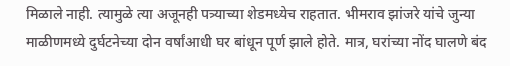मिळाले नाही. त्यामुळे त्या अजूनही पत्र्याच्या शेडमध्येच राहतात. भीमराव झांजरे यांचे जुन्या माळीणमध्ये दुर्घटनेच्या दोन वर्षांआधी घर बांधून पूर्ण झाले होते. मात्र, घरांच्या नोंद घालणे बंद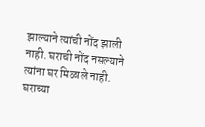झाल्याने त्यांची नोंद झाली नाही. घराची नोंद नसल्याने त्यांना घर मिळाले नाही. घराच्या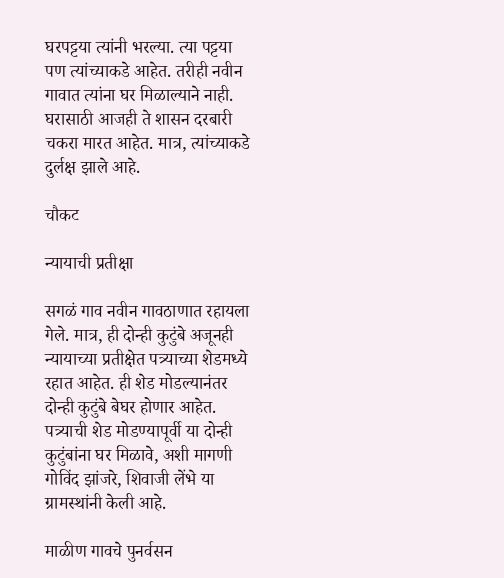घरपट्टया त्यांनी भरल्या. त्या पट्टया पण त्यांच्याकडे आहेत. तरीही नवीन गावात त्यांना घर मिळाल्याने नाही. घरासाठी आजही ते शासन दरबारी चकरा मारत आहेत. मात्र, त्यांच्याकडे दुर्लक्ष झाले आहे.

चौकट

न्यायाची प्रतीक्षा

सगळं गाव नवीन गावठाणात रहायला गेले. मात्र, ही दोन्ही कुटुंबे अजूनही न्यायाच्या प्रतीक्षेत पत्र्याच्या शेडमध्ये रहात आहेत. ही शेड मोडल्यानंतर दोन्ही कुटुंबे बेघर होणार आहेत. पत्र्याची शेड मोडण्यापूर्वी या दोन्ही कुटुंबांना घर मिळावे, अशी मागणी गोविंद झांजरे, शिवाजी लेंभे या ग्रामस्थांनी केली आहे.

माळीण गावचे पुनर्वसन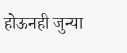होऊनही जुन्या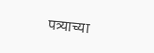पत्र्याच्या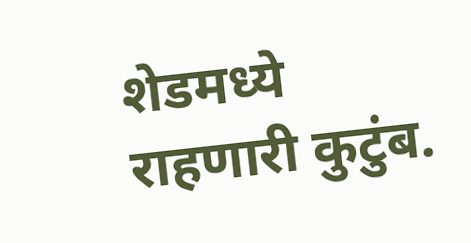शेडमध्ये राहणारी कुटुंब.